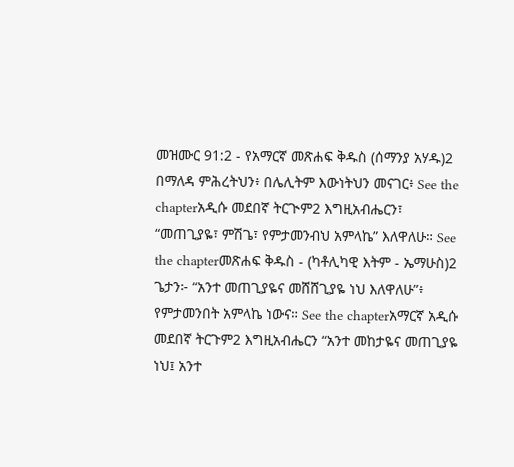መዝሙር 91:2 - የአማርኛ መጽሐፍ ቅዱስ (ሰማንያ አሃዱ)2 በማለዳ ምሕረትህን፥ በሌሊትም እውነትህን መናገር፥ See the chapterአዲሱ መደበኛ ትርጒም2 እግዚአብሔርን፣ “መጠጊያዬ፣ ምሽጌ፣ የምታመንብህ አምላኬ” እለዋለሁ። See the chapterመጽሐፍ ቅዱስ - (ካቶሊካዊ እትም - ኤማሁስ)2 ጌታን፦ “አንተ መጠጊያዬና መሸሸጊያዬ ነህ እለዋለሁ”፥ የምታመንበት አምላኬ ነውና። See the chapterአማርኛ አዲሱ መደበኛ ትርጉም2 እግዚአብሔርን “አንተ መከታዬና መጠጊያዬ ነህ፤ አንተ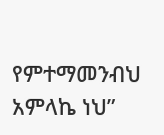የምተማመንብህ አምላኬ ነህ”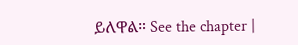ይለዋል። See the chapter |